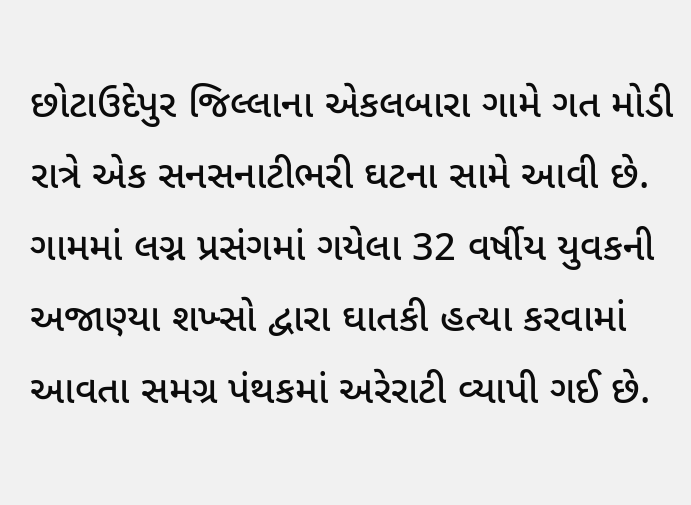છોટાઉદેપુર જિલ્લાના એકલબારા ગામે ગત મોડી રાત્રે એક સનસનાટીભરી ઘટના સામે આવી છે. ગામમાં લગ્ન પ્રસંગમાં ગયેલા 32 વર્ષીય યુવકની અજાણ્યા શખ્સો દ્વારા ઘાતકી હત્યા કરવામાં આવતા સમગ્ર પંથકમાં અરેરાટી વ્યાપી ગઈ છે.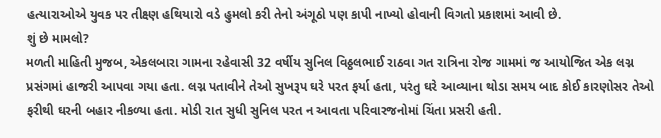હત્યારાઓએ યુવક પર તીક્ષ્ણ હથિયારો વડે હુમલો કરી તેનો અંગૂઠો પણ કાપી નાખ્યો હોવાની વિગતો પ્રકાશમાં આવી છે.
શું છે મામલો?
મળતી માહિતી મુજબ, એકલબારા ગામના રહેવાસી 32 વર્ષીય સુનિલ વિઠ્ઠલભાઈ રાઠવા ગત રાત્રિના રોજ ગામમાં જ આયોજિત એક લગ્ન પ્રસંગમાં હાજરી આપવા ગયા હતા. લગ્ન પતાવીને તેઓ સુખરૂપ ઘરે પરત ફર્યા હતા, પરંતુ ઘરે આવ્યાના થોડા સમય બાદ કોઈ કારણોસર તેઓ ફરીથી ઘરની બહાર નીકળ્યા હતા. મોડી રાત સુધી સુનિલ પરત ન આવતા પરિવારજનોમાં ચિંતા પ્રસરી હતી.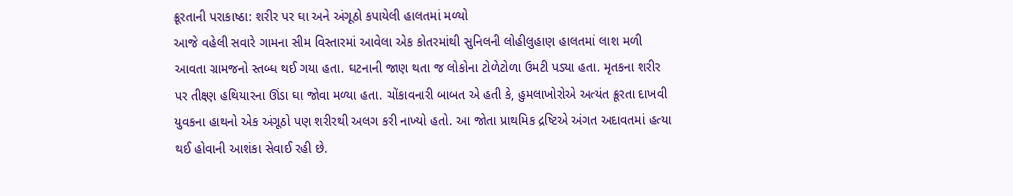ક્રૂરતાની પરાકાષ્ઠા: શરીર પર ઘા અને અંગૂઠો કપાયેલી હાલતમાં મળ્યો
આજે વહેલી સવારે ગામના સીમ વિસ્તારમાં આવેલા એક કોતરમાંથી સુનિલની લોહીલુહાણ હાલતમાં લાશ મળી આવતા ગ્રામજનો સ્તબ્ધ થઈ ગયા હતા. ઘટનાની જાણ થતા જ લોકોના ટોળેટોળા ઉમટી પડ્યા હતા. મૃતકના શરીર પર તીક્ષ્ણ હથિયારના ઊંડા ઘા જોવા મળ્યા હતા. ચોંકાવનારી બાબત એ હતી કે, હુમલાખોરોએ અત્યંત ક્રૂરતા દાખવી યુવકના હાથનો એક અંગૂઠો પણ શરીરથી અલગ કરી નાખ્યો હતો. આ જોતા પ્રાથમિક દ્રષ્ટિએ અંગત અદાવતમાં હત્યા થઈ હોવાની આશંકા સેવાઈ રહી છે.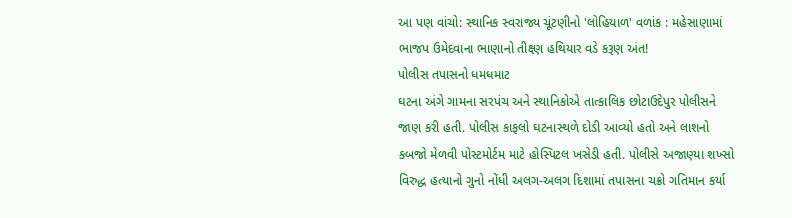આ પણ વાંચો: સ્થાનિક સ્વરાજ્ય ચૂંટણીનો 'લોહિયાળ' વળાંક : મહેસાણામાં ભાજપ ઉમેદવાના ભાણાનો તીક્ષ્ણ હથિયાર વડે કરૂણ અંત!
પોલીસ તપાસનો ધમધમાટ
ઘટના અંગે ગામના સરપંચ અને સ્થાનિકોએ તાત્કાલિક છોટાઉદેપુર પોલીસને જાણ કરી હતી. પોલીસ કાફલો ઘટનાસ્થળે દોડી આવ્યો હતો અને લાશનો કબજો મેળવી પોસ્ટમોર્ટમ માટે હોસ્પિટલ ખસેડી હતી. પોલીસે અજાણ્યા શખ્સો વિરુદ્ધ હત્યાનો ગુનો નોંધી અલગ-અલગ દિશામાં તપાસના ચક્રો ગતિમાન કર્યા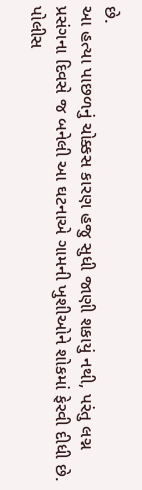છે.
આ હત્યા પાછળનું ચોક્કસ કારણ હજુ સુધી જાણી શકાયું નથી, પરંતુ લગ્ન પ્રસંગના દિવસે જ બનેલી આ ઘટનાએ ગામની ખુશીઓને શોકમાં ફેરવી દીધી છે. પોલીસ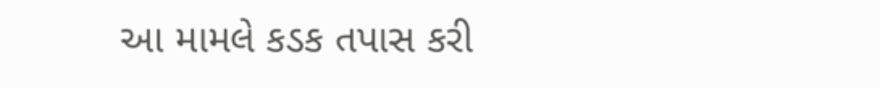આ મામલે કડક તપાસ કરી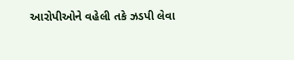આરોપીઓને વહેલી તકે ઝડપી લેવા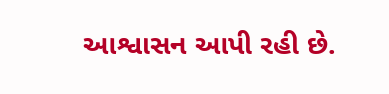આશ્વાસન આપી રહી છે.